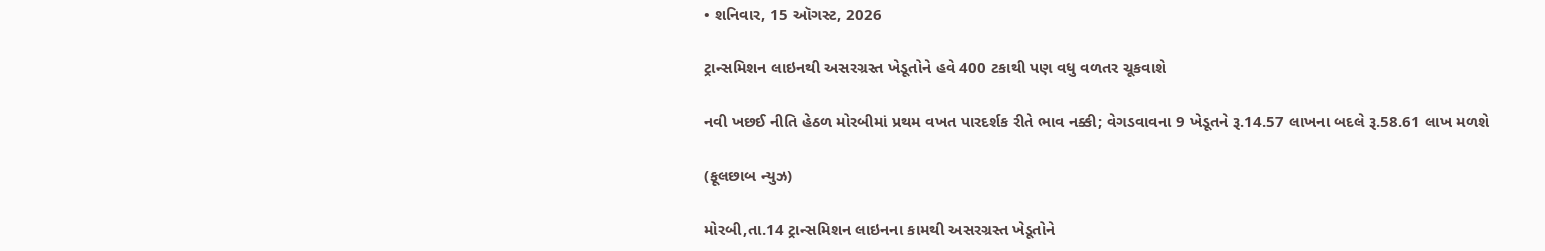• શનિવાર, 15 ઑગસ્ટ, 2026

ટ્રાન્સમિશન લાઇનથી અસરગ્રસ્ત ખેડૂતોને હવે 400 ટકાથી પણ વધુ વળતર ચૂકવાશે

નવી ખછઈ નીતિ હેઠળ મોરબીમાં પ્રથમ વખત પારદર્શક રીતે ભાવ નક્કી; વેગડવાવના 9 ખેડૂતને રૂ.14.57 લાખના બદલે રૂ.58.61 લાખ મળશે

(ફૂલછાબ ન્યુઝ)

મોરબી,તા.14 ટ્રાન્સમિશન લાઇનના કામથી અસરગ્રસ્ત ખેડૂતોને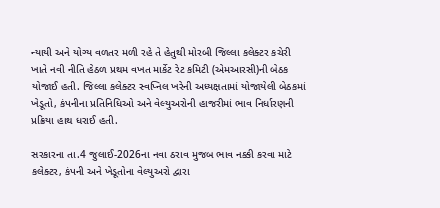ન્યાયી અને યોગ્ય વળતર મળી રહે તે હેતુથી મોરબી જિલ્લા કલેક્ટર કચેરી ખાતે નવી નીતિ હેઠળ પ્રથમ વખત માર્કેટ રેટ કમિટી (એમઆરસી)ની બેઠક યોજાઈ હતી. જિલ્લા કલેક્ટર સ્વપ્નિલ ખરેની અધ્યક્ષતામાં યોજાયેલી બેઠકમાં ખેડૂતો, કંપનીના પ્રતિનિધિઓ અને વેલ્યુઅરોની હાજરીમાં ભાવ નિર્ધારણની પ્રક્રિયા હાથ ધરાઈ હતી.

સરકારના તા.4 જુલાઈ-2026ના નવા ઠરાવ મુજબ ભાવ નક્કી કરવા માટે કલેક્ટર, કંપની અને ખેડૂતોના વેલ્યુઅરો દ્વારા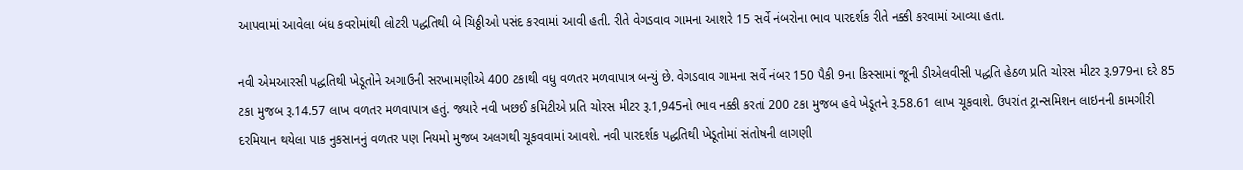આપવામાં આવેલા બંધ કવરોમાંથી લોટરી પદ્ધતિથી બે ચિઠ્ઠીઓ પસંદ કરવામાં આવી હતી. રીતે વેગડવાવ ગામના આશરે 15 સર્વે નંબરોના ભાવ પારદર્શક રીતે નક્કી કરવામાં આવ્યા હતા.

નવી એમઆરસી પદ્ધતિથી ખેડૂતોને અગાઉની સરખામણીએ 400 ટકાથી વધુ વળતર મળવાપાત્ર બન્યું છે. વેગડવાવ ગામના સર્વે નંબર 150 પૈકી 9ના કિસ્સામાં જૂની ડીએલવીસી પદ્ધતિ હેઠળ પ્રતિ ચોરસ મીટર રૂ.979ના દરે 85 ટકા મુજબ રૂ.14.57 લાખ વળતર મળવાપાત્ર હતું. જ્યારે નવી ખછઈ કમિટીએ પ્રતિ ચોરસ મીટર રૂ.1,945નો ભાવ નક્કી કરતાં 200 ટકા મુજબ હવે ખેડૂતને રૂ.58.61 લાખ ચૂકવાશે. ઉપરાંત ટ્રાન્સમિશન લાઇનની કામગીરી દરમિયાન થયેલા પાક નુકસાનનું વળતર પણ નિયમો મુજબ અલગથી ચૂકવવામાં આવશે. નવી પારદર્શક પદ્ધતિથી ખેડૂતોમાં સંતોષની લાગણી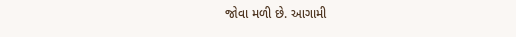જોવા મળી છે. આગામી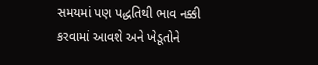સમયમાં પણ પદ્ધતિથી ભાવ નક્કી કરવામાં આવશે અને ખેડૂતોને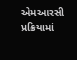એમઆરસી પ્રક્રિયામાં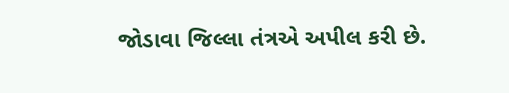જોડાવા જિલ્લા તંત્રએ અપીલ કરી છે.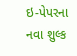ઇ-પેપરના નવા શુલ્ક